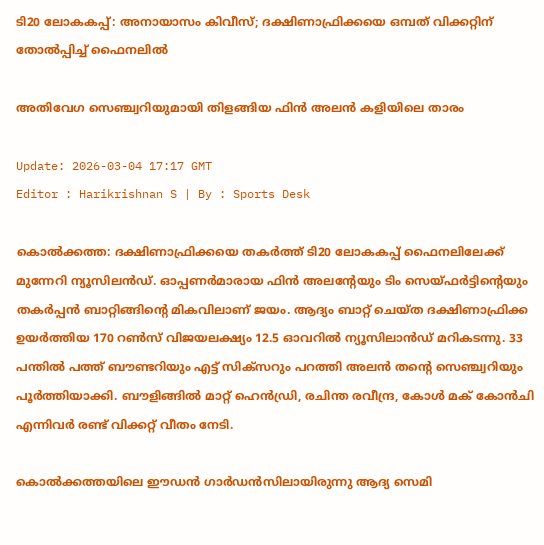ടി20 ലോകകപ്പ്: അനായാസം കിവീസ്; ദക്ഷിണാഫ്രിക്കയെ ഒമ്പത് വിക്കറ്റിന് തോൽപ്പിച്ച് ഫൈനലിൽ

അതിവേഗ സെഞ്ച്വറിയുമായി തിളങ്ങിയ ഫിൻ അലൻ കളിയിലെ താരം

Update: 2026-03-04 17:17 GMT
Editor : Harikrishnan S | By : Sports Desk

കൊൽക്കത്ത: ദക്ഷിണാഫ്രിക്കയെ തകർത്ത് ടി20 ലോകകപ്പ് ഫൈനലിലേക്ക് മുന്നേറി ന്യൂസിലൻഡ്. ഓപ്പണർമാരായ ഫിൻ അലന്റേയും ടിം സെയ്‌ഫർട്ടിന്റെയും തകർപ്പൻ ബാറ്റിങ്ങിന്റെ മികവിലാണ് ജയം. ആദ്യം ബാറ്റ് ചെയ്ത ദക്ഷിണാഫ്രിക്ക ഉയർത്തിയ 170 റൺസ് വിജയലക്ഷ്യം 12.5 ഓവറിൽ ന്യൂസിലാൻഡ് മറികടന്നു. 33 പന്തിൽ പത്ത് ബൗണ്ടറിയും എട്ട് സിക്‌സറും പറത്തി അലൻ തന്റെ സെഞ്ച്വറിയും പൂർത്തിയാക്കി. ബൗളിങ്ങിൽ മാറ്റ് ഹെൻഡ്രി, രചിന്ത രവീന്ദ്ര, കോൾ മക് കോൻചി എന്നിവർ രണ്ട് വിക്കറ്റ് വീതം നേടി.

കൊൽക്കത്തയിലെ ഈഡൻ ഗാർഡൻസിലായിരുന്നു ആദ്യ സെമി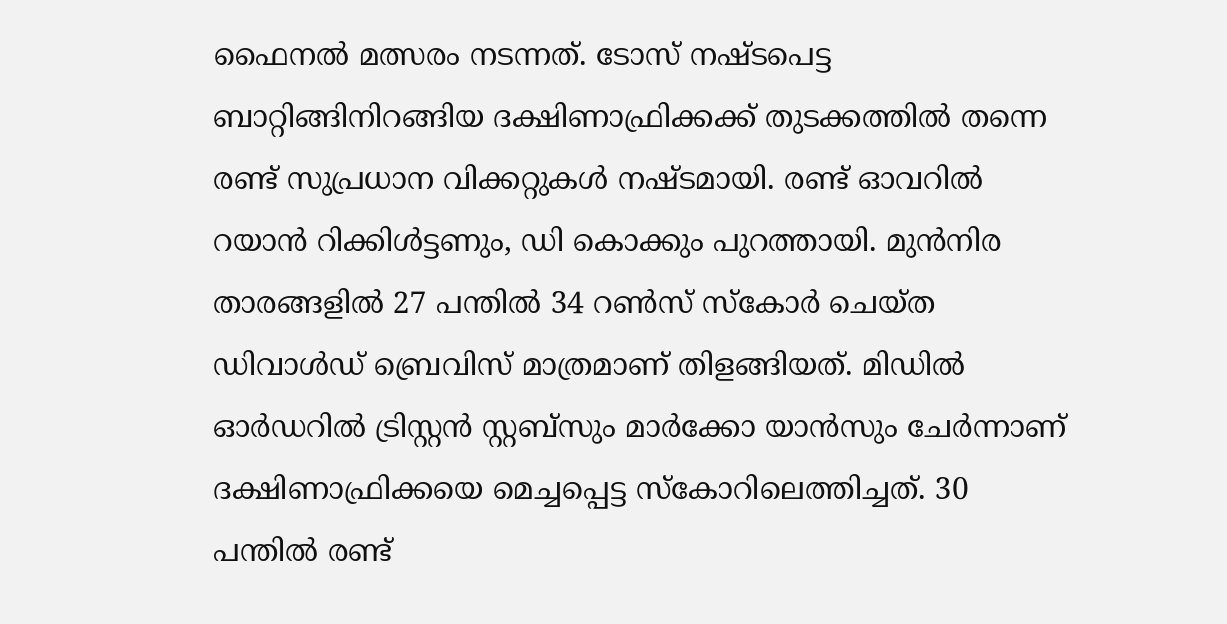ഫൈനൽ മത്സരം നടന്നത്. ടോസ് നഷ്ടപെട്ട ബാറ്റിങ്ങിനിറങ്ങിയ ദക്ഷിണാഫ്രിക്കക്ക് തുടക്കത്തിൽ തന്നെ രണ്ട് സുപ്രധാന വിക്കറ്റുകൾ നഷ്ടമായി. രണ്ട് ഓവറിൽ റയാൻ റിക്കിൾട്ടണും, ഡി കൊക്കും പുറത്തായി. മുൻനിര താരങ്ങളിൽ 27 പന്തിൽ 34 റൺസ് സ്കോർ ചെയ്ത ഡിവാൾഡ് ബ്രെവിസ് മാത്രമാണ് തിളങ്ങിയത്. മിഡിൽ ഓർഡറിൽ ട്രിസ്റ്റൻ സ്റ്റബ്‌സും മാർക്കോ യാൻസും ചേർന്നാണ് ദക്ഷിണാഫ്രിക്കയെ മെച്ചപ്പെട്ട സ്കോറിലെത്തിച്ചത്. 30 പന്തിൽ രണ്ട്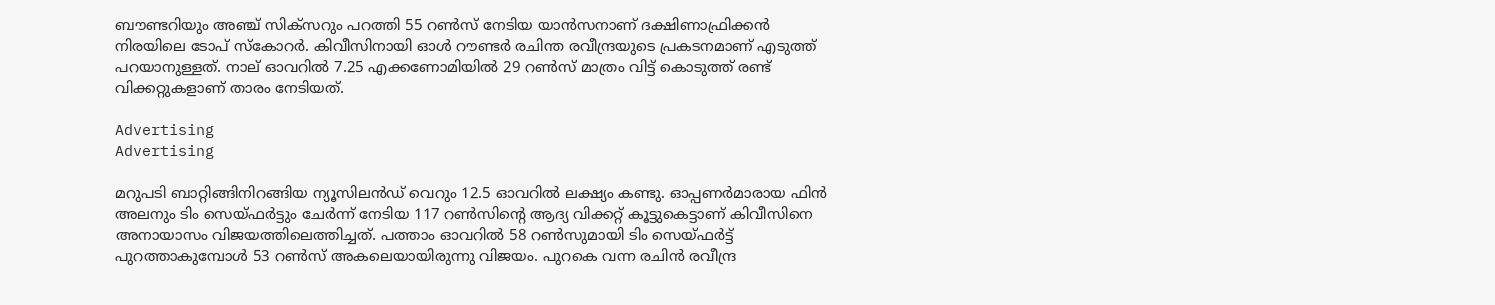ബൗണ്ടറിയും അഞ്ച് സിക്‌സറും പറത്തി 55 റൺസ് നേടിയ യാൻസനാണ് ദക്ഷിണാഫ്രിക്കൻ നിരയിലെ ടോപ് സ്‌കോറർ. കിവീസിനായി ഓൾ റൗണ്ടർ രചിന്ത രവീന്ദ്രയുടെ പ്രകടനമാണ് എടുത്ത് പറയാനുള്ളത്. നാല് ഓവറിൽ 7.25 എക്കണോമിയിൽ 29 റൺസ് മാത്രം വിട്ട് കൊടുത്ത് രണ്ട് വിക്കറ്റുകളാണ്‌ താരം നേടിയത്.

Advertising
Advertising

മറുപടി ബാറ്റിങ്ങിനിറങ്ങിയ ന്യൂസിലൻഡ് വെറും 12.5 ഓവറിൽ ലക്ഷ്യം കണ്ടു. ഓപ്പണർമാരായ ഫിൻ അലനും ടിം സെയ്‌ഫർട്ടും ചേർന്ന് നേടിയ 117 റൺസിന്റെ ആദ്യ വിക്കറ്റ് കൂട്ടുകെട്ടാണ് കിവീസിനെ അനായാസം വിജയത്തിലെത്തിച്ചത്. പത്താം ഓവറിൽ 58 റൺസുമായി ടിം സെയ്ഫർട്ട് പുറത്താകുമ്പോൾ 53 റൺസ് അകലെയായിരുന്നു വിജയം. പുറകെ വന്ന രചിൻ രവീന്ദ്ര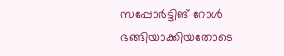സപ്പോർട്ടിങ് റോൾ ഭങ്ങിയാക്കിയതോടെ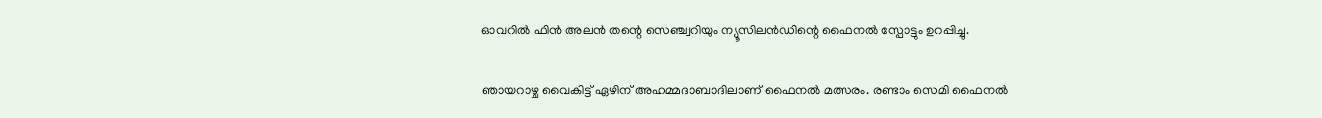ഓവറിൽ ഫിൻ അലൻ തന്റെ സെഞ്ച്വറിയും ന്യൂസിലൻഡിന്റെ ഫൈനൽ സ്പോട്ടും ഉറപ്പിച്ചു.

ഞായറാഴ്ച വൈകിട്ട് ഏഴിന് അഹമ്മദാബാദിലാണ്‌ ഫൈനൽ മത്സരം. രണ്ടാം സെമി ഫൈനൽ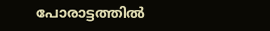പോരാട്ടത്തിൽ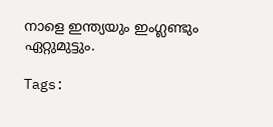നാളെ ഇന്ത്യയും ഇംഗ്ലണ്ടും ഏറ്റുമുട്ടും.

Tags: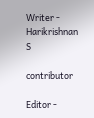Writer - Harikrishnan S

contributor

Editor -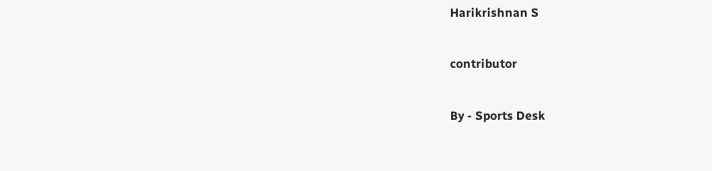Harikrishnan S

contributor

By - Sports Desk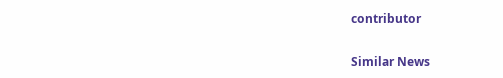contributor

Similar News